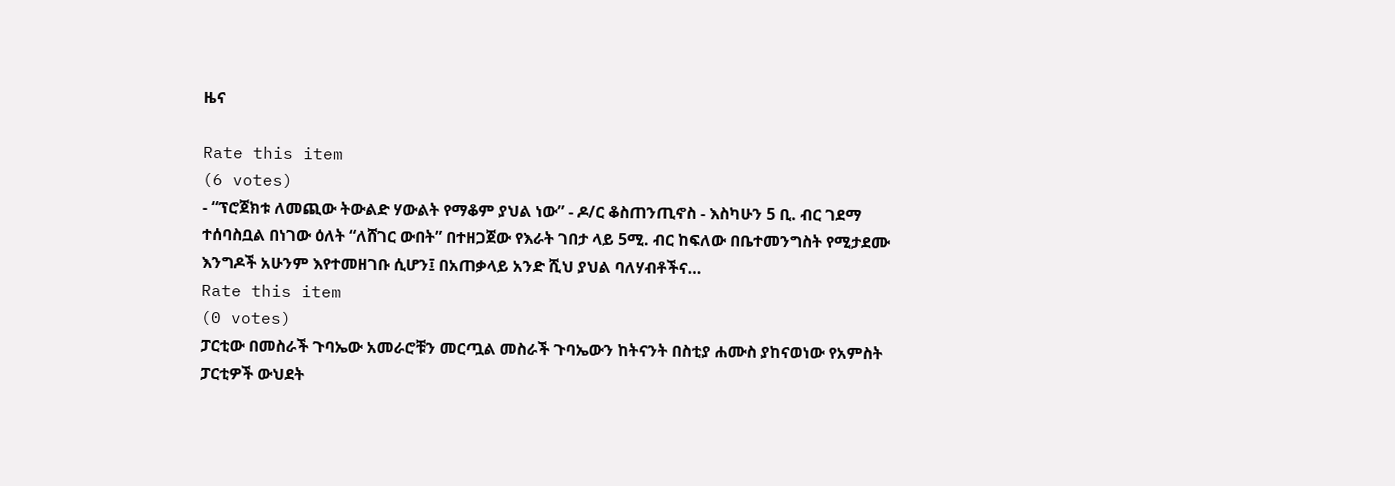ዜና

Rate this item
(6 votes)
- “ፕሮጀክቱ ለመጪው ትውልድ ሃውልት የማቆም ያህል ነው” - ዶ/ር ቆስጠንጢኖስ - እስካሁን 5 ቢ. ብር ገደማ ተሰባስቧል በነገው ዕለት “ለሸገር ውበት” በተዘጋጀው የእራት ገበታ ላይ 5ሚ. ብር ከፍለው በቤተመንግስት የሚታደሙ እንግዶች አሁንም እየተመዘገቡ ሲሆን፤ በአጠቃላይ አንድ ሺህ ያህል ባለሃብቶችና…
Rate this item
(0 votes)
ፓርቲው በመስራች ጉባኤው አመራሮቹን መርጧል መስራች ጉባኤውን ከትናንት በስቲያ ሐሙስ ያከናወነው የአምስት ፓርቲዎች ውህደት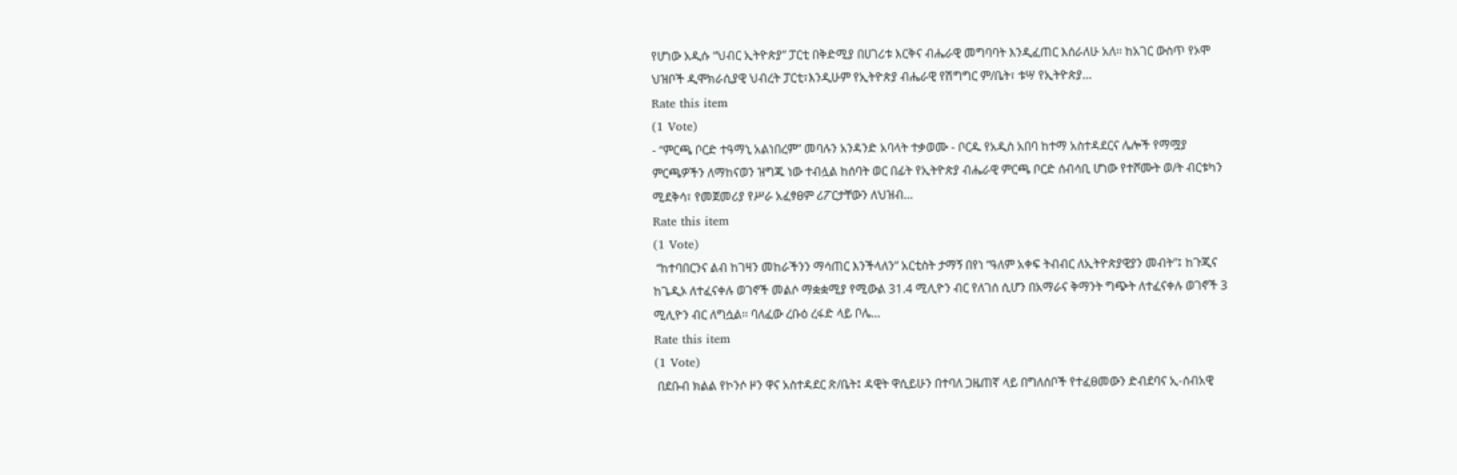የሆነው አዲሱ “ህብር ኢትዮጵያ” ፓርቲ በቅድሚያ በሀገሪቱ እርቅና ብሔራዊ መግባባት እንዲፈጠር እሰራለሁ አለ፡፡ ከአገር ውስጥ የኦሞ ህዝቦች ዲሞክራሲያዊ ህብረት ፓርቲ፣እንዲሁም የኢትዮጵያ ብሔራዊ የሽግግር ም/ቤት፣ ቱሣ የኢትዮጵያ…
Rate this item
(1 Vote)
- “ምርጫ ቦርድ ተዓማኒ አልነበረም” መባሉን አንዳንድ አባላት ተቃወሙ - ቦርዱ የአዲስ አበባ ከተማ አስተዳደርና ሌሎች የማሟያ ምርጫዎችን ለማከናወን ዝግጁ ነው ተብሏል ከሰባት ወር በፊት የኢትዮጵያ ብሔራዊ ምርጫ ቦርድ ሰብሳቢ ሆነው የተሾሙት ወ/ት ብርቱካን ሚደቅሳ፣ የመጀመሪያ የሥራ አፈፃፀም ሪፖርታቸውን ለህዝብ…
Rate this item
(1 Vote)
 “ከተባበርንና ልብ ከገዛን መከራችንን ማሳጠር እንችላለን” አርቲስት ታማኝ በየነ “ዓለም አቀፍ ትብብር ለኢትዮጵያዊያን መብት”፤ ከጉጂና ከጌዲኦ ለተፈናቀሉ ወገኖች መልሶ ማቋቋሚያ የሚውል 31.4 ሚሊዮን ብር የለገሰ ሲሆን በአማራና ቅማንት ግጭት ለተፈናቀሉ ወገኖች 3 ሚሊዮን ብር ለግሷል፡፡ ባለፈው ረቡዕ ረፋድ ላይ ቦሌ…
Rate this item
(1 Vote)
 በደቡብ ክልል የኮንሶ ዞን ዋና አስተዳደር ጽ/ቤት፤ ዳዊት ዋሲይሁን በተባለ ጋዜጠኛ ላይ በግለሰቦች የተፈፀመውን ድብደባና ኢ-ሰብአዊ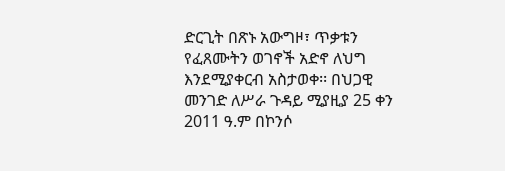ድርጊት በጽኑ አውግዞ፣ ጥቃቱን የፈጸሙትን ወገኖች አድኖ ለህግ እንደሚያቀርብ አስታወቀ፡፡ በህጋዊ መንገድ ለሥራ ጉዳይ ሚያዚያ 25 ቀን 2011 ዓ.ም በኮንሶ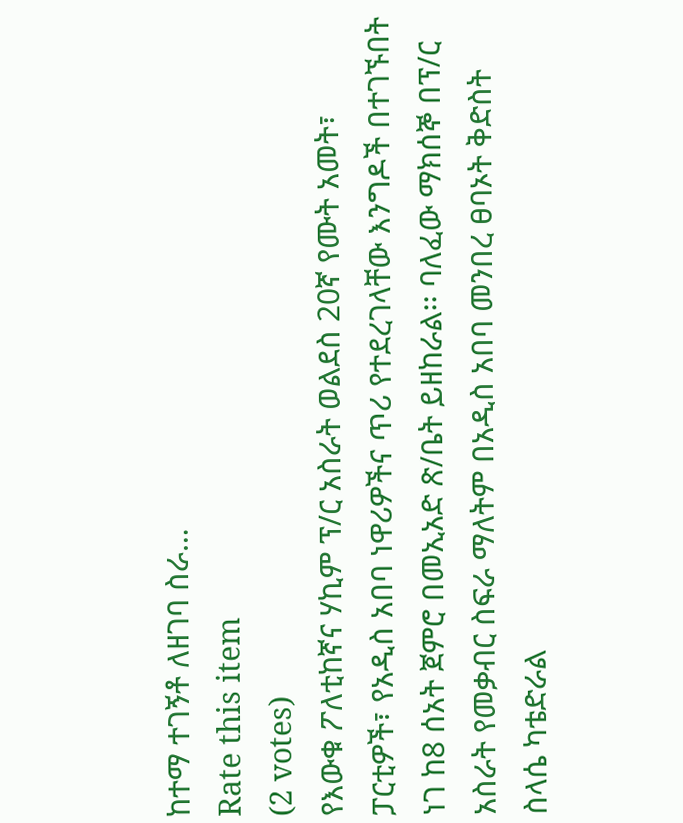ከተማ ተገኝቶ ለዘገባ ስራ…
Rate this item
(2 votes)
የእውቁ ፖለቲከኛና ሃኪም ፕ/ር አስራት ወልደስ 20ኛ የሙት አመት፣ ፓርቲዎች፣ የአዲስ አበባ ነዋሪዎችና ጥሪ የተደረገላቸው እንግዶች በተገኙበት ነገ ከ8 ሰአት ጀምሮ በመኢአድ ጽ/ቤት ይዘከራል፡፡ ባለፈው ማክሰኞ በፕ/ር አስራት የመቃብር ስፍራ ማለትም በአዲስ አበባ መንበረ ፀባኦት ቅድስት ስላሴ ካቴድራል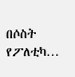በሶስት የፖለቲካ…